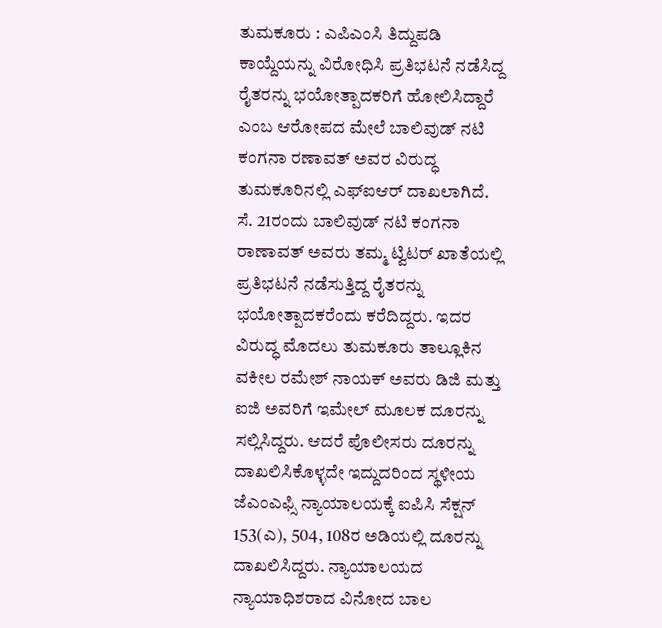ತುಮಕೂರು : ಎಪಿಎಂಸಿ ತಿದ್ದುಪಡಿ ಕಾಯ್ದೆಯನ್ನು ವಿರೋಧಿಸಿ ಪ್ರತಿಭಟನೆ ನಡೆಸಿದ್ದ ರೈತರನ್ನು ಭಯೋತ್ಪಾದಕರಿಗೆ ಹೋಲಿಸಿದ್ದಾರೆ ಎಂಬ ಆರೋಪದ ಮೇಲೆ ಬಾಲಿವುಡ್ ನಟಿ ಕಂಗನಾ ರಣಾವತ್ ಅವರ ವಿರುದ್ಧ ತುಮಕೂರಿನಲ್ಲಿ ಎಫ್ಐಆರ್ ದಾಖಲಾಗಿದೆ. ಸೆ. 21ರಂದು ಬಾಲಿವುಡ್ ನಟಿ ಕಂಗನಾ ರಾಣಾವತ್ ಅವರು ತಮ್ಮ ಟ್ವಿಟರ್ ಖಾತೆಯಲ್ಲಿ ಪ್ರತಿಭಟನೆ ನಡೆಸುತ್ತಿದ್ದ ರೈತರನ್ನು ಭಯೋತ್ಪಾದಕರೆಂದು ಕರೆದಿದ್ದರು. ಇದರ ವಿರುದ್ಧ ಮೊದಲು ತುಮಕೂರು ತಾಲ್ಲೂಕಿನ ವಕೀಲ ರಮೇಶ್ ನಾಯಕ್ ಅವರು ಡಿಜಿ ಮತ್ತು ಐಜಿ ಅವರಿಗೆ ಇಮೇಲ್ ಮೂಲಕ ದೂರನ್ನು ಸಲ್ಲಿಸಿದ್ದರು. ಆದರೆ ಪೊಲೀಸರು ದೂರನ್ನು ದಾಖಲಿಸಿಕೊಳ್ಳದೇ ಇದ್ದುದರಿಂದ ಸ್ಥಳೀಯ ಜೆಎಂಎಫ್ಸಿ ನ್ಯಾಯಾಲಯಕ್ಕೆ ಐಪಿಸಿ ಸೆಕ್ಷನ್ 153(ಎ), 504, 108ರ ಅಡಿಯಲ್ಲಿ ದೂರನ್ನು ದಾಖಲಿಸಿದ್ದರು. ನ್ಯಾಯಾಲಯದ ನ್ಯಾಯಾಧಿಶರಾದ ವಿನೋದ ಬಾಲ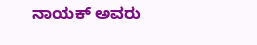ನಾಯಕ್ ಅವರು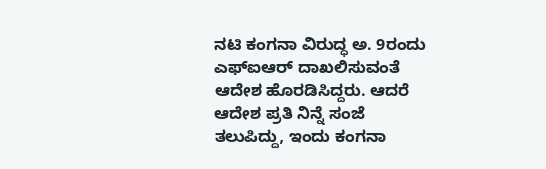ನಟಿ ಕಂಗನಾ ವಿರುದ್ಧ ಅ. 9ರಂದು ಎಫ್ಐಆರ್ ದಾಖಲಿಸುವಂತೆ ಆದೇಶ ಹೊರಡಿಸಿದ್ದರು. ಆದರೆ ಆದೇಶ ಪ್ರತಿ ನಿನ್ನೆ ಸಂಜೆ ತಲುಪಿದ್ದು, ಇಂದು ಕಂಗನಾ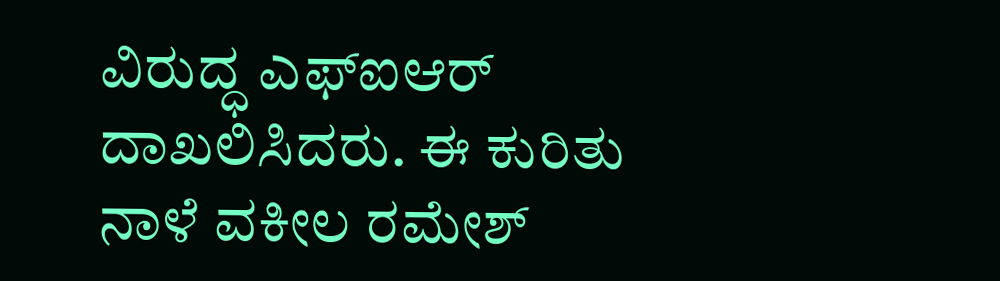ವಿರುದ್ಧ ಎಫ್ಐಆರ್ ದಾಖಲಿಸಿದರು. ಈ ಕುರಿತು ನಾಳೆ ವಕೀಲ ರಮೇಶ್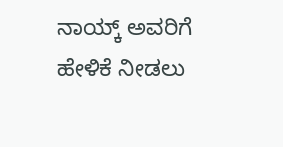ನಾಯ್ಕ್ ಅವರಿಗೆ ಹೇಳಿಕೆ ನೀಡಲು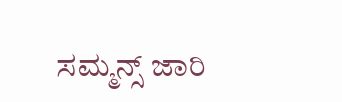ಸಮ್ಮನ್ಸ್ ಜಾರಿ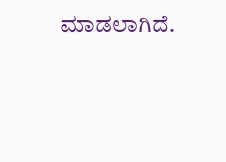ಮಾಡಲಾಗಿದೆ.